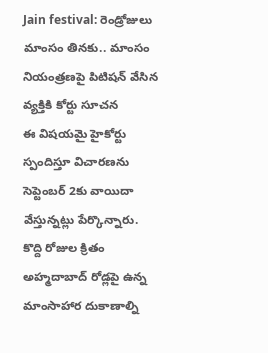Jain festival: రెండ్రోజులు మాంసం తినకు.. మాంసం నియంత్రణపై పిటిషన్ వేసిన వ్యక్తికి కోర్టు సూచన
ఈ విషయమై హైకోర్టు స్పందిస్తూ విచారణను సెప్టెంబర్ 2కు వాయిదా వేస్తున్నట్లు పేర్కొన్నారు. కొద్ది రోజుల క్రితం అహ్మదాబాద్ రోడ్లపై ఉన్న మాంసాహార దుకాణాల్ని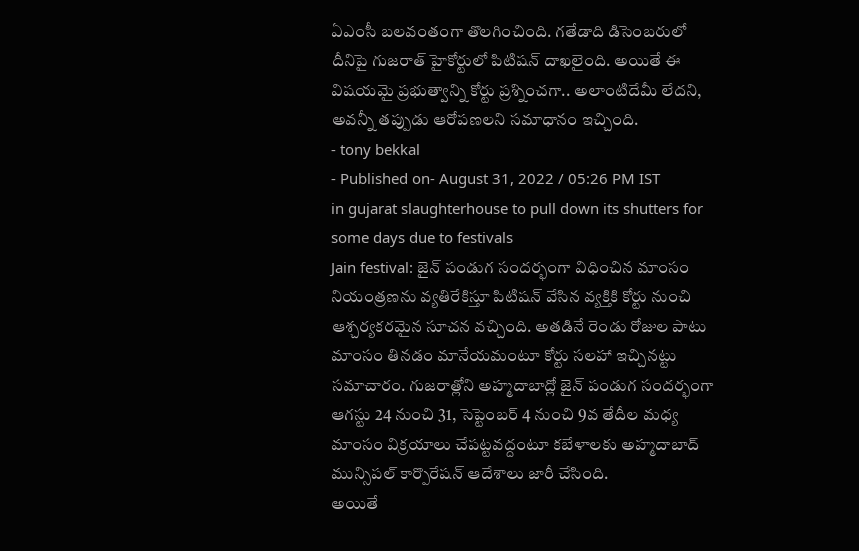ఏఎంసీ బలవంతంగా తొలగించింది. గతేడాది డిసెంబరులో దీనిపై గుజరాత్ హైకోర్టులో పిటిషన్ దాఖలైంది. అయితే ఈ విషయమై ప్రభుత్వాన్ని కోర్టు ప్రశ్నించగా.. అలాంటిదేమీ లేదని, అవన్నీ తప్పుడు ఆరోపణలని సమాధానం ఇచ్చింది.
- tony bekkal
- Published on- August 31, 2022 / 05:26 PM IST
in gujarat slaughterhouse to pull down its shutters for some days due to festivals
Jain festival: జైన్ పండుగ సందర్భంగా విధించిన మాంసం నియంత్రణను వ్యతిరేకిస్తూ పిటిషన్ వేసిన వ్యక్తికి కోర్టు నుంచి ఆశ్చర్యకరమైన సూచన వచ్చింది. అతడినే రెండు రోజుల పాటు మాంసం తినడం మానేయమంటూ కోర్టు సలహా ఇచ్చినట్టు సమాచారం. గుజరాత్లోని అహ్మదాబాద్లో జైన్ పండుగ సందర్భంగా ఆగస్టు 24 నుంచి 31, సెప్టెంబర్ 4 నుంచి 9వ తేదీల మధ్య మాంసం విక్రయాలు చేపట్టవద్దంటూ కబేళాలకు అహ్మదాబాద్ మున్సిపల్ కార్పొరేషన్ ఆదేశాలు జారీ చేసింది.
అయితే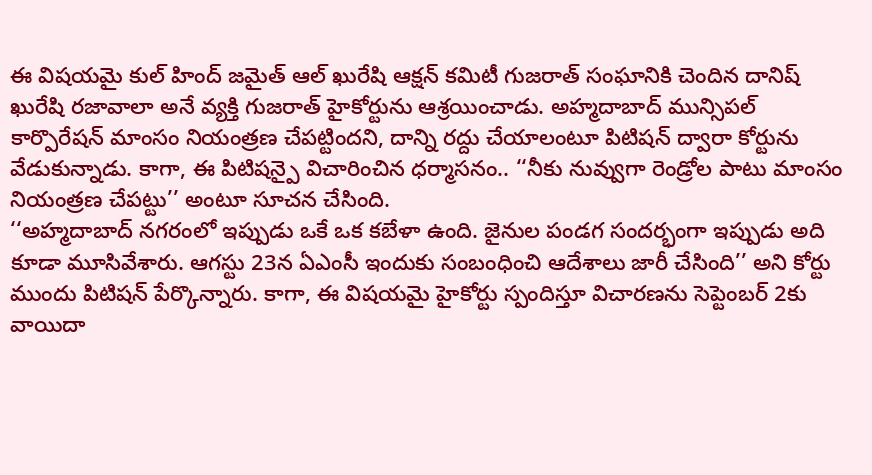ఈ విషయమై కుల్ హింద్ జమైత్ ఆల్ ఖురేషి ఆక్షన్ కమిటీ గుజరాత్ సంఘానికి చెందిన దానిష్ ఖురేషి రజావాలా అనే వ్యక్తి గుజరాత్ హైకోర్టును ఆశ్రయించాడు. అహ్మదాబాద్ మున్సిపల్ కార్పొరేషన్ మాంసం నియంత్రణ చేపట్టిందని, దాన్ని రద్దు చేయాలంటూ పిటిషన్ ద్వారా కోర్టును వేడుకున్నాడు. కాగా, ఈ పిటిషన్పై విచారించిన ధర్మాసనం.. ‘‘నీకు నువ్వుగా రెండ్రోల పాటు మాంసం నియంత్రణ చేపట్టు’’ అంటూ సూచన చేసింది.
‘‘అహ్మదాబాద్ నగరంలో ఇప్పుడు ఒకే ఒక కబేళా ఉంది. జైనుల పండగ సందర్భంగా ఇప్పుడు అది కూడా మూసివేశారు. ఆగస్టు 23న ఏఎంసీ ఇందుకు సంబంధించి ఆదేశాలు జారీ చేసింది’’ అని కోర్టు ముందు పిటిషన్ పేర్కొన్నారు. కాగా, ఈ విషయమై హైకోర్టు స్పందిస్తూ విచారణను సెప్టెంబర్ 2కు వాయిదా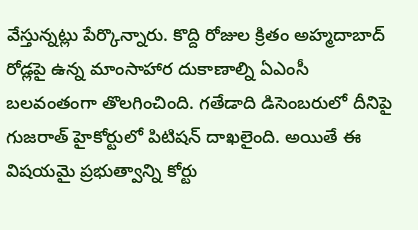వేస్తున్నట్లు పేర్కొన్నారు. కొద్ది రోజుల క్రితం అహ్మదాబాద్ రోడ్లపై ఉన్న మాంసాహార దుకాణాల్ని ఏఎంసీ బలవంతంగా తొలగించింది. గతేడాది డిసెంబరులో దీనిపై గుజరాత్ హైకోర్టులో పిటిషన్ దాఖలైంది. అయితే ఈ విషయమై ప్రభుత్వాన్ని కోర్టు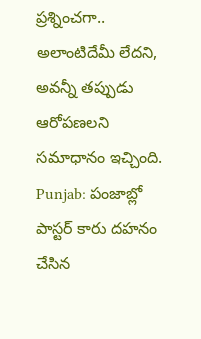ప్రశ్నించగా.. అలాంటిదేమీ లేదని, అవన్నీ తప్పుడు ఆరోపణలని సమాధానం ఇచ్చింది.
Punjab: పంజాబ్లో పాస్టర్ కారు దహనం చేసిన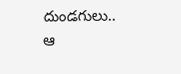దుండగులు.. ఆ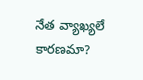నేత వ్యాఖ్యలే కారణమా?